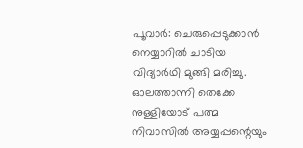പൂവാർ: ചെരുപ്പെടുക്കാൻ നെയ്യാറിൽ ചാടിയ വിദ്യാർഥി മുങ്ങി മരിച്ചു. ഓലത്താന്നി തെക്കേ നുള്ളിയോട് പത്മ നിവാസിൽ അയ്യപ്പന്റെയും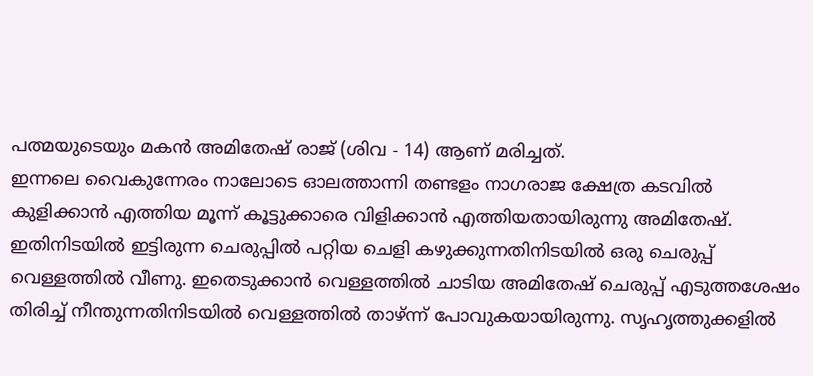പത്മയുടെയും മകൻ അമിതേഷ് രാജ് (ശിവ - 14) ആണ് മരിച്ചത്.
ഇന്നലെ വൈകുന്നേരം നാലോടെ ഓലത്താന്നി തണ്ടളം നാഗരാജ ക്ഷേത്ര കടവിൽ കുളിക്കാൻ എത്തിയ മൂന്ന് കൂട്ടുക്കാരെ വിളിക്കാൻ എത്തിയതായിരുന്നു അമിതേഷ്.
ഇതിനിടയിൽ ഇട്ടിരുന്ന ചെരുപ്പിൽ പറ്റിയ ചെളി കഴുക്കുന്നതിനിടയിൽ ഒരു ചെരുപ്പ് വെള്ളത്തിൽ വീണു. ഇതെടുക്കാൻ വെള്ളത്തിൽ ചാടിയ അമിതേഷ് ചെരുപ്പ് എടുത്തശേഷം തിരിച്ച് നീന്തുന്നതിനിടയിൽ വെള്ളത്തിൽ താഴ്ന്ന് പോവുകയായിരുന്നു. സൃഹൃത്തുക്കളിൽ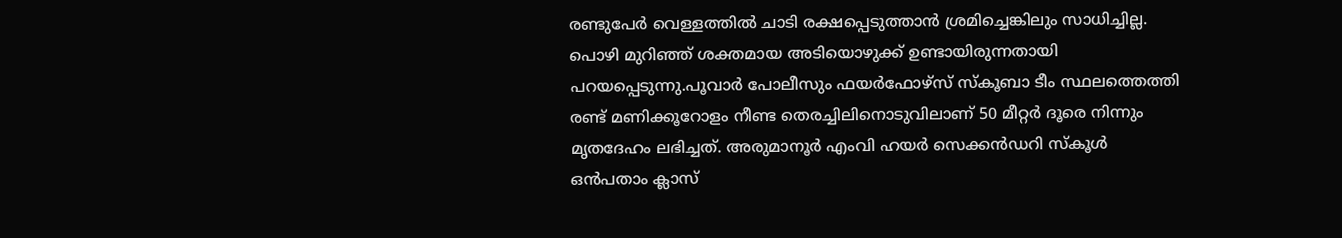രണ്ടുപേർ വെള്ളത്തിൽ ചാടി രക്ഷപ്പെടുത്താൻ ശ്രമിച്ചെങ്കിലും സാധിച്ചില്ല.
പൊഴി മുറിഞ്ഞ് ശക്തമായ അടിയൊഴുക്ക് ഉണ്ടായിരുന്നതായി പറയപ്പെടുന്നു.പൂവാർ പോലീസും ഫയർഫോഴ്സ് സ്കൂബാ ടീം സ്ഥലത്തെത്തി രണ്ട് മണിക്കൂറോളം നീണ്ട തെരച്ചിലിനൊടുവിലാണ് 50 മീറ്റർ ദൂരെ നിന്നും മൃതദേഹം ലഭിച്ചത്. അരുമാനൂർ എംവി ഹയർ സെക്കൻഡറി സ്കൂൾ ഒൻപതാം ക്ലാസ്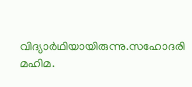വിദ്യാർഥിയായിരുന്നു.സഹോദരി മഹിമ.